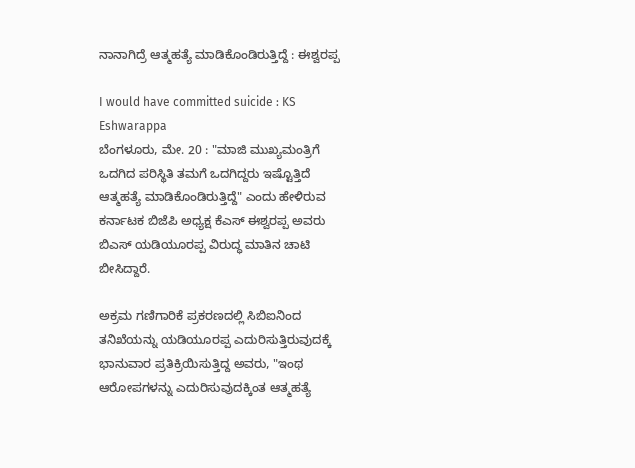ನಾನಾಗಿದ್ರೆ ಆತ್ಮಹತ್ಯೆ ಮಾಡಿಕೊಂಡಿರುತ್ತಿದ್ದೆ : ಈಶ್ವರಪ್ಪ

I would have committed suicide : KS Eshwarappa
ಬೆಂಗಳೂರು, ಮೇ. 20 : "ಮಾಜಿ ಮುಖ್ಯಮಂತ್ರಿಗೆ ಒದಗಿದ ಪರಿಸ್ಥಿತಿ ತಮಗೆ ಒದಗಿದ್ದರು ಇಷ್ಟೊತ್ತಿದೆ ಆತ್ಮಹತ್ಯೆ ಮಾಡಿಕೊಂಡಿರುತ್ತಿದ್ದೆ" ಎಂದು ಹೇಳಿರುವ ಕರ್ನಾಟಕ ಬಿಜೆಪಿ ಅಧ್ಯಕ್ಷ ಕೆಎಸ್ ಈಶ್ವರಪ್ಪ ಅವರು ಬಿಎಸ್ ಯಡಿಯೂರಪ್ಪ ವಿರುದ್ಧ ಮಾತಿನ ಚಾಟಿ ಬೀಸಿದ್ದಾರೆ.

ಅಕ್ರಮ ಗಣಿಗಾರಿಕೆ ಪ್ರಕರಣದಲ್ಲಿ ಸಿಬಿಐನಿಂದ ತನಿಖೆಯನ್ನು ಯಡಿಯೂರಪ್ಪ ಎದುರಿಸುತ್ತಿರುವುದಕ್ಕೆ ಭಾನುವಾರ ಪ್ರತಿಕ್ರಿಯಿಸುತ್ತಿದ್ದ ಅವರು, "ಇಂಥ ಆರೋಪಗಳನ್ನು ಎದುರಿಸುವುದಕ್ಕಿಂತ ಆತ್ಮಹತ್ಯೆ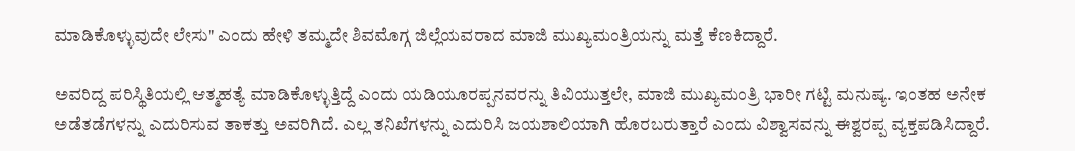ಮಾಡಿಕೊಳ್ಳುವುದೇ ಲೇಸು" ಎಂದು ಹೇಳಿ ತಮ್ಮದೇ ಶಿವಮೊಗ್ಗ ಜಿಲ್ಲೆಯವರಾದ ಮಾಜಿ ಮುಖ್ಯಮಂತ್ರಿಯನ್ನು ಮತ್ತೆ ಕೆಣಕಿದ್ದಾರೆ.

ಅವರಿದ್ದ ಪರಿಸ್ಥಿತಿಯಲ್ಲಿ ಆತ್ಮಹತ್ಯೆ ಮಾಡಿಕೊಳ್ಳುತ್ತಿದ್ದೆ ಎಂದು ಯಡಿಯೂರಪ್ಪನವರನ್ನು ತಿವಿಯುತ್ತಲೇ, ಮಾಜಿ ಮುಖ್ಯಮಂತ್ರಿ ಭಾರೀ ಗಟ್ಟಿ ಮನುಷ್ಯ. ಇಂತಹ ಅನೇಕ ಅಡೆತಡೆಗಳನ್ನು ಎದುರಿಸುವ ತಾಕತ್ತು ಅವರಿಗಿದೆ. ಎಲ್ಲ ತನಿಖೆಗಳನ್ನು ಎದುರಿಸಿ ಜಯಶಾಲಿಯಾಗಿ ಹೊರಬರುತ್ತಾರೆ ಎಂದು ವಿಶ್ವಾಸವನ್ನು ಈಶ್ವರಪ್ಪ ವ್ಯಕ್ತಪಡಿಸಿದ್ದಾರೆ.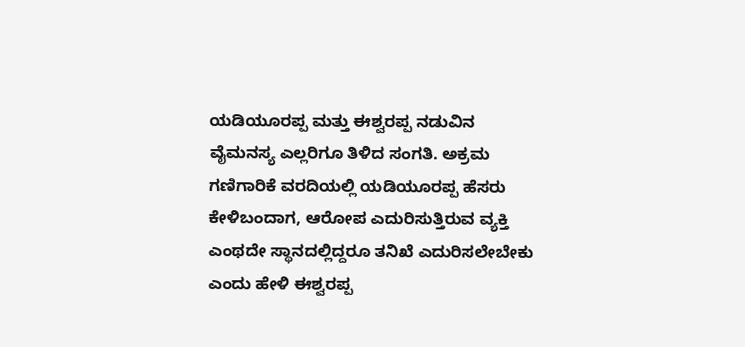ಯಡಿಯೂರಪ್ಪ ಮತ್ತು ಈಶ್ವರಪ್ಪ ನಡುವಿನ ವೈಮನಸ್ಯ ಎಲ್ಲರಿಗೂ ತಿಳಿದ ಸಂಗತಿ. ಅಕ್ರಮ ಗಣಿಗಾರಿಕೆ ವರದಿಯಲ್ಲಿ ಯಡಿಯೂರಪ್ಪ ಹೆಸರು ಕೇಳಿಬಂದಾಗ, ಆರೋಪ ಎದುರಿಸುತ್ತಿರುವ ವ್ಯಕ್ತಿ ಎಂಥದೇ ಸ್ಥಾನದಲ್ಲಿದ್ದರೂ ತನಿಖೆ ಎದುರಿಸಲೇಬೇಕು ಎಂದು ಹೇಳಿ ಈಶ್ವರಪ್ಪ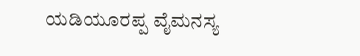ಯಡಿಯೂರಪ್ಪ ವೈಮನಸ್ಯ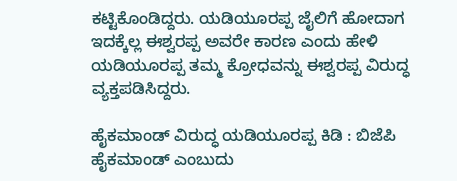ಕಟ್ಟಿಕೊಂಡಿದ್ದರು. ಯಡಿಯೂರಪ್ಪ ಜೈಲಿಗೆ ಹೋದಾಗ ಇದಕ್ಕೆಲ್ಲ ಈಶ್ವರಪ್ಪ ಅವರೇ ಕಾರಣ ಎಂದು ಹೇಳಿ ಯಡಿಯೂರಪ್ಪ ತಮ್ಮ ಕ್ರೋಧವನ್ನು ಈಶ್ವರಪ್ಪ ವಿರುದ್ಧ ವ್ಯಕ್ತಪಡಿಸಿದ್ದರು.

ಹೈಕಮಾಂಡ್ ವಿರುದ್ಧ ಯಡಿಯೂರಪ್ಪ ಕಿಡಿ : ಬಿಜೆಪಿ ಹೈಕಮಾಂಡ್ ಎಂಬುದು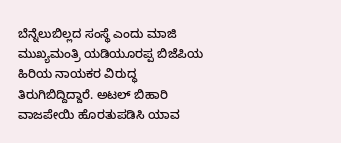ಬೆನ್ನೆಲುಬಿಲ್ಲದ ಸಂಸ್ಥೆ ಎಂದು ಮಾಜಿ ಮುಖ್ಯಮಂತ್ರಿ ಯಡಿಯೂರಪ್ಪ ಬಿಜೆಪಿಯ ಹಿರಿಯ ನಾಯಕರ ವಿರುದ್ಧ ತಿರುಗಿಬಿದ್ದಿದ್ದಾರೆ. ಅಟಲ್ ಬಿಹಾರಿ ವಾಜಪೇಯಿ ಹೊರತುಪಡಿಸಿ ಯಾವ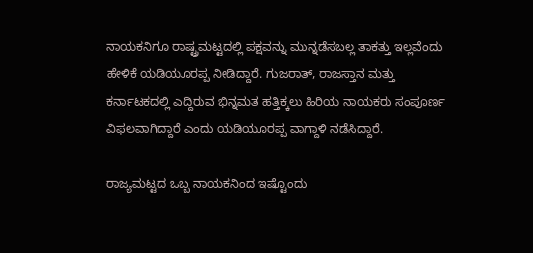ನಾಯಕನಿಗೂ ರಾಷ್ಟ್ರಮಟ್ಟದಲ್ಲಿ ಪಕ್ಷವನ್ನು ಮುನ್ನಡೆಸಬಲ್ಲ ತಾಕತ್ತು ಇಲ್ಲವೆಂದು ಹೇಳಿಕೆ ಯಡಿಯೂರಪ್ಪ ನೀಡಿದ್ದಾರೆ. ಗುಜರಾತ್, ರಾಜಸ್ತಾನ ಮತ್ತು ಕರ್ನಾಟಕದಲ್ಲಿ ಎದ್ದಿರುವ ಭಿನ್ನಮತ ಹತ್ತಿಕ್ಕಲು ಹಿರಿಯ ನಾಯಕರು ಸಂಪೂರ್ಣ ವಿಫಲವಾಗಿದ್ದಾರೆ ಎಂದು ಯಡಿಯೂರಪ್ಪ ವಾಗ್ದಾಳಿ ನಡೆಸಿದ್ದಾರೆ.

ರಾಜ್ಯಮಟ್ಟದ ಒಬ್ಬ ನಾಯಕನಿಂದ ಇಷ್ಟೊಂದು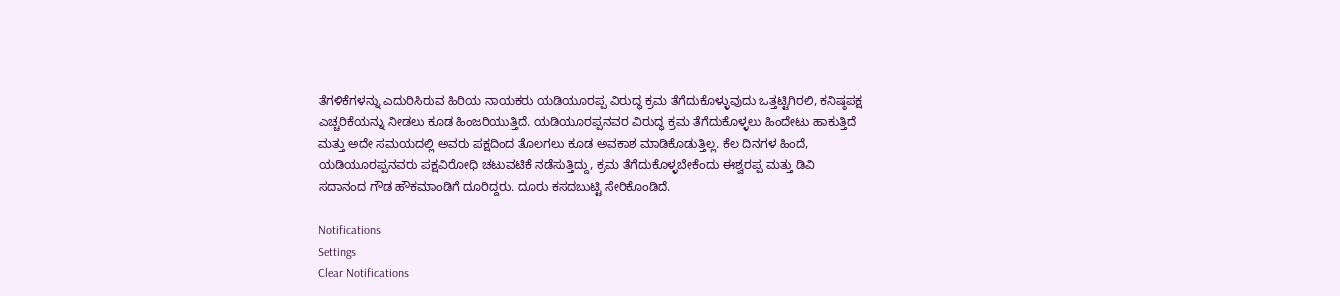ತೆಗಳಿಕೆಗಳನ್ನು ಎದುರಿಸಿರುವ ಹಿರಿಯ ನಾಯಕರು ಯಡಿಯೂರಪ್ಪ ವಿರುದ್ಧ ಕ್ರಮ ತೆಗೆದುಕೊಳ್ಳುವುದು ಒತ್ತಟ್ಟಿಗಿರಲಿ, ಕನಿಷ್ಠಪಕ್ಷ ಎಚ್ಚರಿಕೆಯನ್ನು ನೀಡಲು ಕೂಡ ಹಿಂಜರಿಯುತ್ತಿದೆ. ಯಡಿಯೂರಪ್ಪನವರ ವಿರುದ್ಧ ಕ್ರಮ ತೆಗೆದುಕೊಳ್ಳಲು ಹಿಂದೇಟು ಹಾಕುತ್ತಿದೆ ಮತ್ತು ಅದೇ ಸಮಯದಲ್ಲಿ ಅವರು ಪಕ್ಷದಿಂದ ತೊಲಗಲು ಕೂಡ ಅವಕಾಶ ಮಾಡಿಕೊಡುತ್ತಿಲ್ಲ. ಕೆಲ ದಿನಗಳ ಹಿಂದೆ, ಯಡಿಯೂರಪ್ಪನವರು ಪಕ್ಷವಿರೋಧಿ ಚಟುವಟಿಕೆ ನಡೆಸುತ್ತಿದ್ದು, ಕ್ರಮ ತೆಗೆದುಕೊಳ್ಳಬೇಕೆಂದು ಈಶ್ವರಪ್ಪ ಮತ್ತು ಡಿವಿ ಸದಾನಂದ ಗೌಡ ಹೌಕಮಾಂಡಿಗೆ ದೂರಿದ್ದರು. ದೂರು ಕಸದಬುಟ್ಟಿ ಸೇರಿಕೊಂಡಿದೆ.

Notifications
Settings
Clear Notifications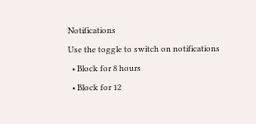Notifications
Use the toggle to switch on notifications
  • Block for 8 hours
  • Block for 12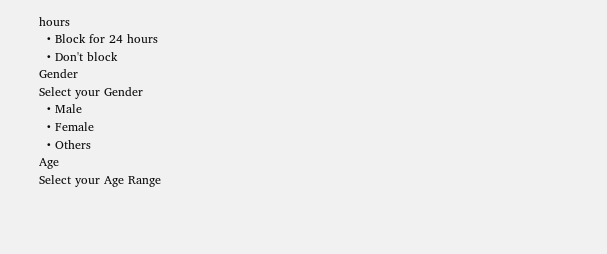hours
  • Block for 24 hours
  • Don't block
Gender
Select your Gender
  • Male
  • Female
  • Others
Age
Select your Age Range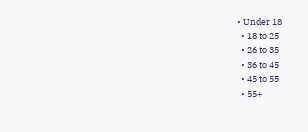• Under 18
  • 18 to 25
  • 26 to 35
  • 36 to 45
  • 45 to 55
  • 55+